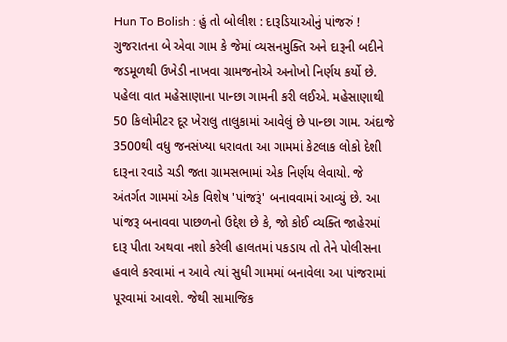Hun To Bolish : હું તો બોલીશ : દારૂડિયાઓનું પાંજરું !
ગુજરાતના બે એવા ગામ કે જેમાં વ્યસનમુક્તિ અને દારૂની બદીને જડમૂળથી ઉખેડી નાખવા ગ્રામજનોએ અનોખો નિર્ણય કર્યો છે.
પહેલા વાત મહેસાણાના પાન્છા ગામની કરી લઈએ. મહેસાણાથી 50 કિલોમીટર દૂર ખેરાલુ તાલુકામાં આવેલું છે પાન્છા ગામ. અંદાજે 3500થી વધુ જનસંખ્યા ધરાવતા આ ગામમાં કેટલાક લોકો દેશી દારૂના રવાડે ચડી જતા ગ્રામસભામાં એક નિર્ણય લેવાયો. જે અંતર્ગત ગામમાં એક વિશેષ 'પાંજરૂં' બનાવવામાં આવ્યું છે. આ પાંજરૂ બનાવવા પાછળનો ઉદ્દેશ છે કે, જો કોઈ વ્યક્તિ જાહેરમાં દારૂ પીતા અથવા નશો કરેલી હાલતમાં પકડાય તો તેને પોલીસના હવાલે કરવામાં ન આવે ત્યાં સુધી ગામમાં બનાવેલા આ પાંજરામાં પૂરવામાં આવશે. જેથી સામાજિક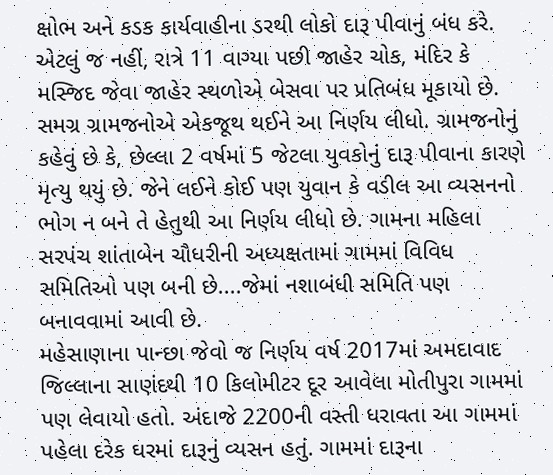ક્ષોભ અને કડક કાર્યવાહીના ડરથી લોકો દારૂ પીવાનું બંધ કરે. એટલું જ નહીં, રાત્રે 11 વાગ્યા પછી જાહેર ચોક, મંદિર કે મસ્જિદ જેવા જાહેર સ્થળોએ બેસવા પર પ્રતિબંધ મૂકાયો છે. સમગ્ર ગ્રામજનોએ એકજૂથ થઈને આ નિર્ણય લીધો. ગ્રામજનોનું કહેવું છે કે, છેલ્લા 2 વર્ષમાં 5 જેટલા યુવકોનું દારૂ પીવાના કારણે મૃત્યુ થયું છે. જેને લઈને કોઈ પણ યુવાન કે વડીલ આ વ્યસનનો ભોગ ન બને તે હેતુથી આ નિર્ણય લીધો છે. ગામના મહિલા સરપંચ શાંતાબેન ચૌધરીની અધ્યક્ષતામાં ગામમાં વિવિધ સમિતિઓ પણ બની છે....જેમાં નશાબંધી સમિતિ પણ બનાવવામાં આવી છે.
મહેસાણાના પાન્છા જેવો જ નિર્ણય વર્ષ 2017માં અમદાવાદ જિલ્લાના સાણંદથી 10 કિલોમીટર દૂર આવેલા મોતીપુરા ગામમાં પણ લેવાયો હતો. અંદાજે 2200ની વસ્તી ધરાવતા આ ગામમાં પહેલા દરેક ઘરમાં દારૂનું વ્યસન હતું. ગામમાં દારૂના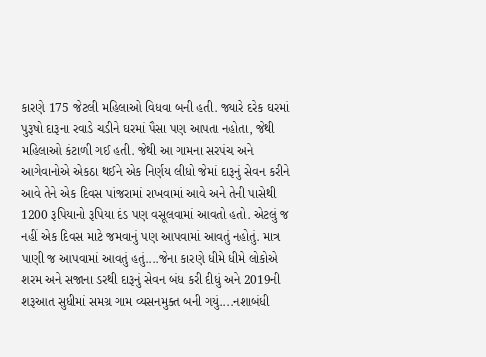કારણે 175 જેટલી મહિલાઓ વિધવા બની હતી. જ્યારે દરેક ઘરમાં પુરૂષો દારૂના રવાડે ચડીને ઘરમાં પૈસા પણ આપતા નહોતા, જેથી મહિલાઓ કંટાળી ગઈ હતી. જેથી આ ગામના સરપંચ અને આગેવાનોએ એકઠા થઈને એક નિર્ણય લીધો જેમાં દારૂનું સેવન કરીને આવે તેને એક દિવસ પાંજરામાં રાખવામાં આવે અને તેની પાસેથી 1200 રૂપિયાનો રૂપિયા દંડ પણ વસૂલવામાં આવતો હતો. એટલું જ નહીં એક દિવસ માટે જમવાનું પણ આપવામાં આવતું નહોતું. માત્ર પાણી જ આપવામાં આવતું હતું....જેના કારણે ધીમે ધીમે લોકોએ શરમ અને સજાના ડરથી દારૂનું સેવન બંધ કરી દીધું અને 2019ની શરૂઆત સુધીમાં સમગ્ર ગામ વ્યસનમુક્ત બની ગયું....નશાબંધી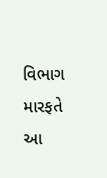વિભાગ મારફતે આ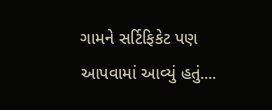ગામને સર્ટિફિકેટ પણ આપવામાં આવ્યું હતું....